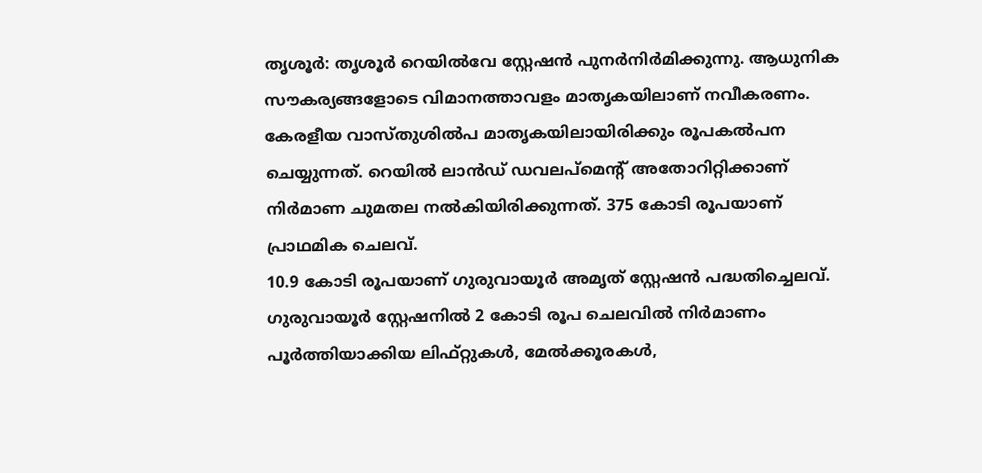തൃശൂർ: തൃശൂർ റെയിൽവേ സ്റ്റേഷൻ പുനർനിർമിക്കുന്നു. ആധുനിക സൗകര്യങ്ങളോടെ വിമാനത്താവളം മാതൃകയിലാണ് നവീകരണം. കേരളീയ വാസ്തുശിൽപ മാതൃകയിലായിരിക്കും രൂപകൽപന ചെയ്യുന്നത്. റെയിൽ ലാൻഡ് ഡവലപ്മെന്റ് അതോറിറ്റിക്കാണ് നിർമാണ ചുമതല നൽകിയിരിക്കുന്നത്. 375 കോടി രൂപയാണ് പ്രാഥമിക ചെലവ്.
10.9 കോടി രൂപയാണ് ഗുരുവായൂർ അമൃത് സ്റ്റേഷൻ പദ്ധതിച്ചെലവ്. ഗുരുവായൂർ സ്റ്റേഷനിൽ 2 കോടി രൂപ ചെലവിൽ നിർമാണം പൂർത്തിയാക്കിയ ലിഫ്റ്റുകൾ, മേൽക്കൂരകൾ,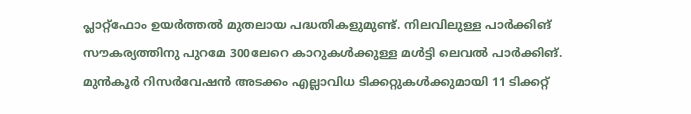പ്ലാറ്റ്ഫോം ഉയർത്തൽ മുതലായ പദ്ധതികളുമുണ്ട്. നിലവിലുള്ള പാർക്കിങ് സൗകര്യത്തിനു പുറമേ 300ലേറെ കാറുകൾക്കുള്ള മൾട്ടി ലെവൽ പാർക്കിങ്. മുൻകൂർ റിസർവേഷൻ അടക്കം എല്ലാവിധ ടിക്കറ്റുകൾക്കുമായി 11 ടിക്കറ്റ്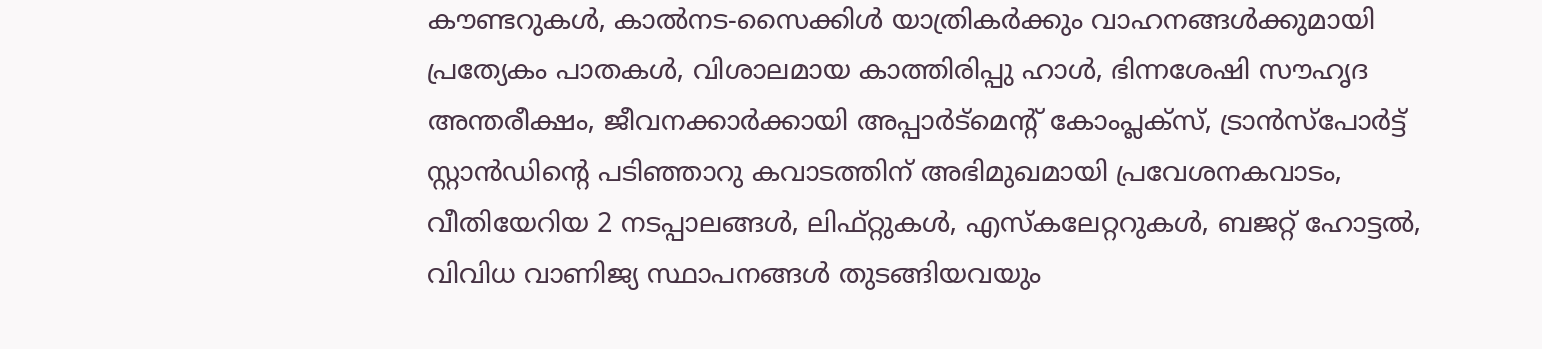കൗണ്ടറുകൾ, കാൽനട-സൈക്കിൾ യാത്രികർക്കും വാഹനങ്ങൾക്കുമായി പ്രത്യേകം പാതകൾ, വിശാലമായ കാത്തിരിപ്പു ഹാൾ, ഭിന്നശേഷി സൗഹൃദ അന്തരീക്ഷം, ജീവനക്കാർക്കായി അപ്പാർട്മെന്റ് കോംപ്ലക്സ്, ട്രാൻസ്പോർട്ട് സ്റ്റാൻഡിന്റെ പടിഞ്ഞാറു കവാടത്തിന് അഭിമുഖമായി പ്രവേശനകവാടം, വീതിയേറിയ 2 നടപ്പാലങ്ങൾ, ലിഫ്റ്റുകൾ, എസ്കലേറ്ററുകൾ, ബജറ്റ് ഹോട്ടൽ, വിവിധ വാണിജ്യ സ്ഥാപനങ്ങൾ തുടങ്ങിയവയും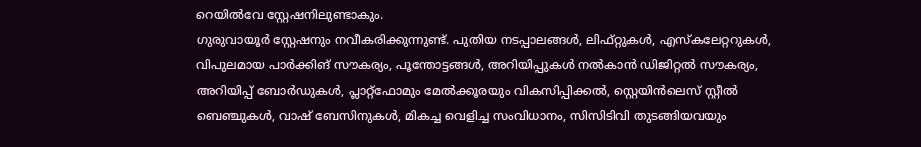റെയിൽവേ സ്റ്റേഷനിലുണ്ടാകും.
ഗുരുവായൂർ സ്റ്റേഷനും നവീകരിക്കുന്നുണ്ട്. പുതിയ നടപ്പാലങ്ങൾ, ലിഫ്റ്റുകൾ, എസ്കലേറ്ററുകൾ, വിപുലമായ പാർക്കിങ് സൗകര്യം, പൂന്തോട്ടങ്ങൾ, അറിയിപ്പുകൾ നൽകാൻ ഡിജിറ്റൽ സൗകര്യം, അറിയിപ്പ് ബോർഡുകൾ, പ്ലാറ്റ്ഫോമും മേൽക്കൂരയും വികസിപ്പിക്കൽ, സ്റ്റെയിൻലെസ് സ്റ്റീൽ ബെഞ്ചുകൾ, വാഷ് ബേസിനുകൾ, മികച്ച വെളിച്ച സംവിധാനം, സിസിടിവി തുടങ്ങിയവയും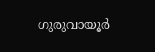ഗുരുവായൂർ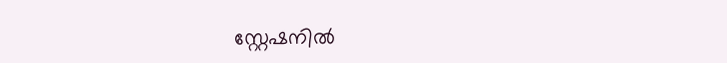സ്റ്റേഷനിൽ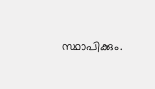സ്ഥാപിക്കും.